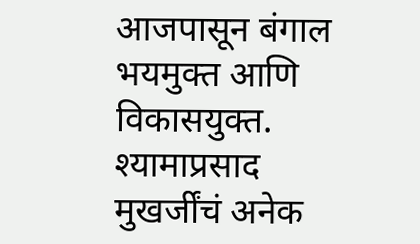आजपासून बंगाल भयमुक्त आणि विकासयुक्त. श्यामाप्रसाद मुखर्जींचं अनेक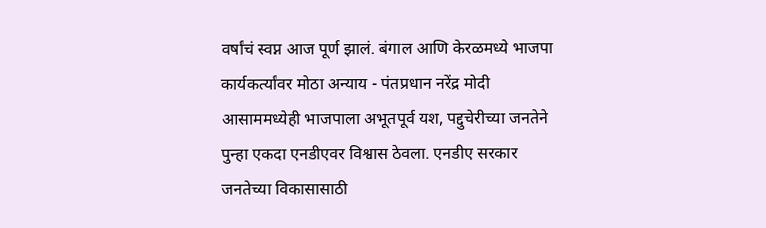वर्षांचं स्वप्न आज पूर्ण झालं. बंगाल आणि केरळमध्ये भाजपा कार्यकर्त्यांवर मोठा अन्याय - पंतप्रधान नरेंद्र मोदी
आसाममध्येही भाजपाला अभूतपूर्व यश, पद्दुचेरीच्या जनतेने पुन्हा एकदा एनडीएवर विश्वास ठेवला. एनडीए सरकार जनतेच्या विकासासाठी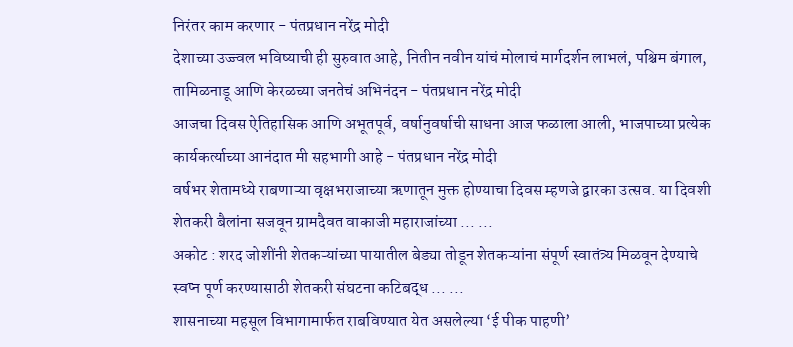निरंतर काम करणार - पंतप्रधान नरेंद्र मोदी
देशाच्या उज्ज्वल भविष्याची ही सुरुवात आहे, नितीन नवीन यांचं मोलाचं मार्गदर्शन लाभलं, पश्चिम बंगाल, तामिळनाडू आणि केरळच्या जनतेचं अभिनंदन - पंतप्रधान नरेंद्र मोदी
आजचा दिवस ऐतिहासिक आणि अभूतपूर्व, वर्षानुवर्षाची साधना आज फळाला आली, भाजपाच्या प्रत्येक कार्यकर्त्याच्या आनंदात मी सहभागी आहे - पंतप्रधान नरेंद्र मोदी
वर्षभर शेतामध्ये राबणाऱ्या वृक्षभराजाच्या ऋणातून मुक्त होण्याचा दिवस म्हणजे द्वारका उत्सव. या दिवशी शेतकरी बैलांना सजवून ग्रामदैवत वाकाजी महाराजांच्या ... ...
अकोट : शरद जोशींनी शेतकऱ्यांच्या पायातील बेड्या तोडून शेतकऱ्यांना संपूर्ण स्वातंत्र्य मिळवून देण्याचे स्वप्न पूर्ण करण्यासाठी शेतकरी संघटना कटिबद्ध ... ...
शासनाच्या महसूल विभागामार्फत राबविण्यात येत असलेल्या ‘ई पीक पाहणी’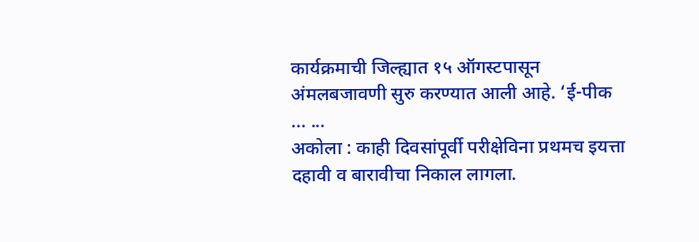कार्यक्रमाची जिल्ह्यात १५ ऑगस्टपासून अंमलबजावणी सुरु करण्यात आली आहे. ‘ई-पीक ... ...
अकोला : काही दिवसांपूर्वी परीक्षेविना प्रथमच इयत्ता दहावी व बारावीचा निकाल लागला.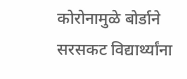कोरोनामुळे बोर्डाने सरसकट विद्यार्थ्यांना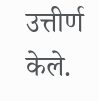उत्तीर्ण केले.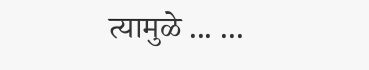त्यामुळे ... ...